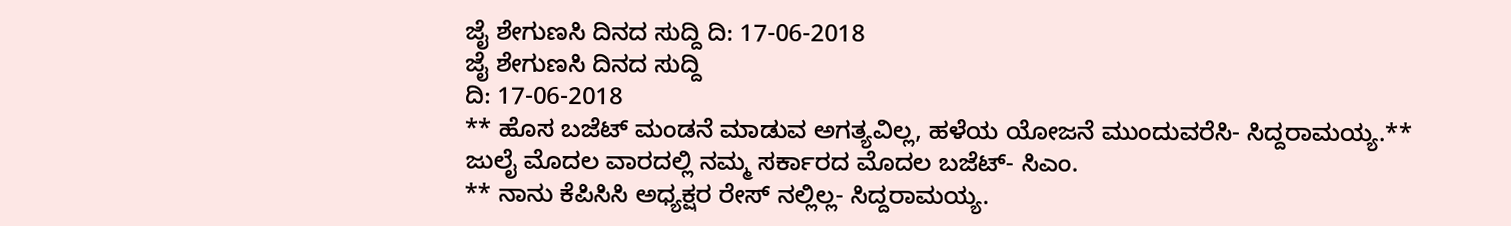ಜೈ ಶೇಗುಣಸಿ ದಿನದ ಸುದ್ದಿ ದಿ: 17-06-2018
ಜೈ ಶೇಗುಣಸಿ ದಿನದ ಸುದ್ದಿ
ದಿ: 17-06-2018
** ಹೊಸ ಬಜೆಟ್ ಮಂಡನೆ ಮಾಡುವ ಅಗತ್ಯವಿಲ್ಲ, ಹಳೆಯ ಯೋಜನೆ ಮುಂದುವರೆಸಿ- ಸಿದ್ದರಾಮಯ್ಯ.** ಜುಲೈ ಮೊದಲ ವಾರದಲ್ಲಿ ನಮ್ಮ ಸರ್ಕಾರದ ಮೊದಲ ಬಜೆಟ್- ಸಿಎಂ.
** ನಾನು ಕೆಪಿಸಿಸಿ ಅಧ್ಯಕ್ಷರ ರೇಸ್ ನಲ್ಲಿಲ್ಲ- ಸಿದ್ದರಾಮಯ್ಯ.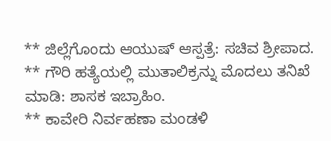** ಜಿಲ್ಲೆಗೊಂದು ಆಯುಷ್ ಆಸ್ಪತ್ರೆ: ಸಚಿವ ಶ್ರೀಪಾದ.
** ಗೌರಿ ಹತ್ಯೆಯಲ್ಲಿ ಮುತಾಲಿಕ್ರನ್ನು ಮೊದಲು ತನಿಖೆ ಮಾಡಿ: ಶಾಸಕ ಇಬ್ರಾಹಿಂ.
** ಕಾವೇರಿ ನಿರ್ವಹಣಾ ಮಂಡಳಿ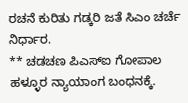ರಚನೆ ಕುರಿತು ಗಡ್ಕರಿ ಜತೆ ಸಿಎಂ ಚರ್ಚೆ ನಿರ್ಧಾರ.
** ಚಡಚಣ ಪಿಎಸ್ಐ ಗೋಪಾಲ ಹಳ್ಳೂರ ನ್ಯಾಯಾಂಗ ಬಂಧನಕ್ಕೆ.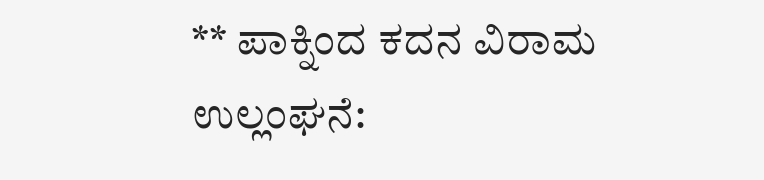** ಪಾಕ್ನಿಂದ ಕದನ ವಿರಾಮ ಉಲ್ಲಂಘನೆ: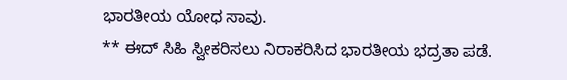ಭಾರತೀಯ ಯೋಧ ಸಾವು.
** ಈದ್ ಸಿಹಿ ಸ್ವೀಕರಿಸಲು ನಿರಾಕರಿಸಿದ ಭಾರತೀಯ ಭದ್ರತಾ ಪಡೆ.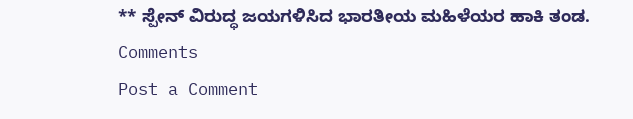** ಸ್ಪೇನ್ ವಿರುದ್ಧ ಜಯಗಳಿಸಿದ ಭಾರತೀಯ ಮಹಿಳೆಯರ ಹಾಕಿ ತಂಡ.
Comments
Post a Comment